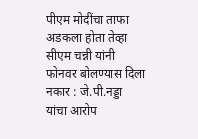पीएम मोदींचा ताफा अडकला होता तेव्हा सीएम चन्नी यांनी फोनवर बोलण्यास दिला नकार : जे.पी.नड्डा यांचा आरोप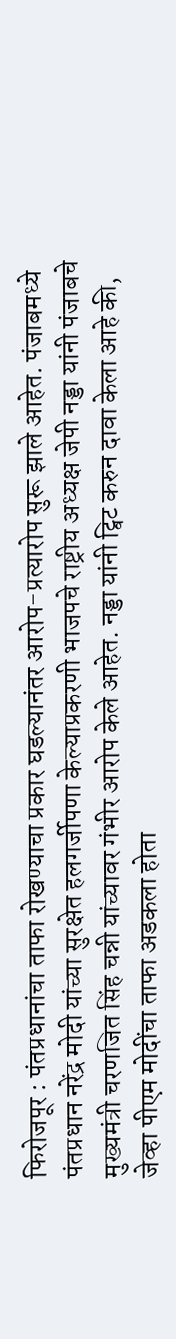फिरोजपूर : पंतप्रधानांचा ताफा रोखण्याचा प्रकार घडल्यानंतर आरोप-प्रत्यारोप सुरू झाले आहेत. पंजाबमध्ये पंतप्रधान नरेंद्र मोदी यांच्या सुरक्षेत हलगर्जीपणा केल्याप्रकरणी भाजपचे राष्ट्रीय अध्यक्ष जेपी नड्डा यांनी पंजाबचे मुख्यमंत्री चरणजित सिंह चन्नी यांच्यावर गंभीर आरोप केले आहेत. नड्डा यांनी ट्विट करुन दावा केला आहे की, जेव्हा पीएम मोदींचा ताफा अडकला होता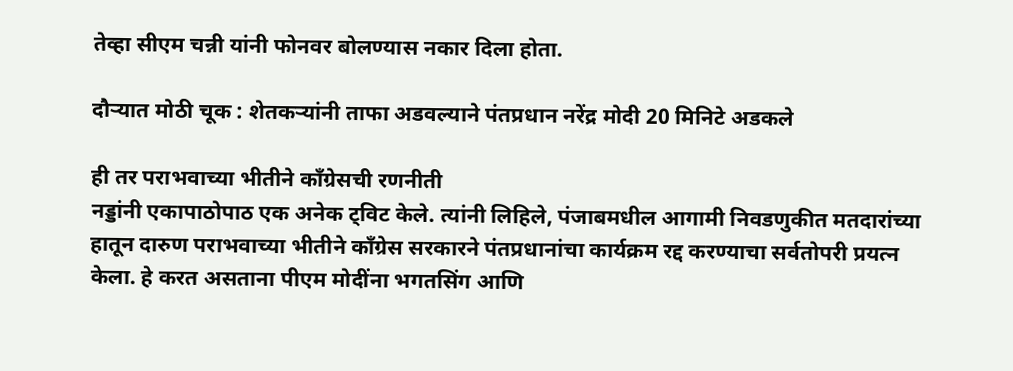तेव्हा सीएम चन्नी यांनी फोनवर बोलण्यास नकार दिला होता.

दौर्‍यात मोठी चूक : शेतकर्‍यांनी ताफा अडवल्याने पंतप्रधान नरेंद्र मोदी 20 मिनिटे अडकले

ही तर पराभवाच्या भीतीने काँग्रेसची रणनीती
नड्डांनी एकापाठोपाठ एक अनेक ट्विट केले. त्यांनी लिहिले, पंजाबमधील आगामी निवडणुकीत मतदारांच्या हातून दारुण पराभवाच्या भीतीने काँग्रेस सरकारने पंतप्रधानांचा कार्यक्रम रद्द करण्याचा सर्वतोपरी प्रयत्न केला. हे करत असताना पीएम मोदींना भगतसिंग आणि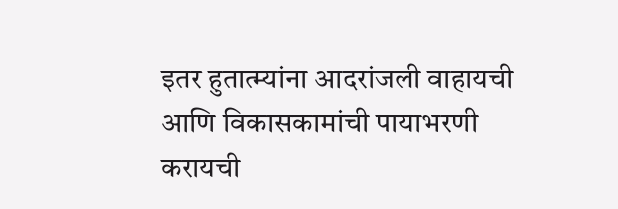इतर हुतात्म्यांना आदरांजली वाहायची आणि विकासकामांची पायाभरणी करायची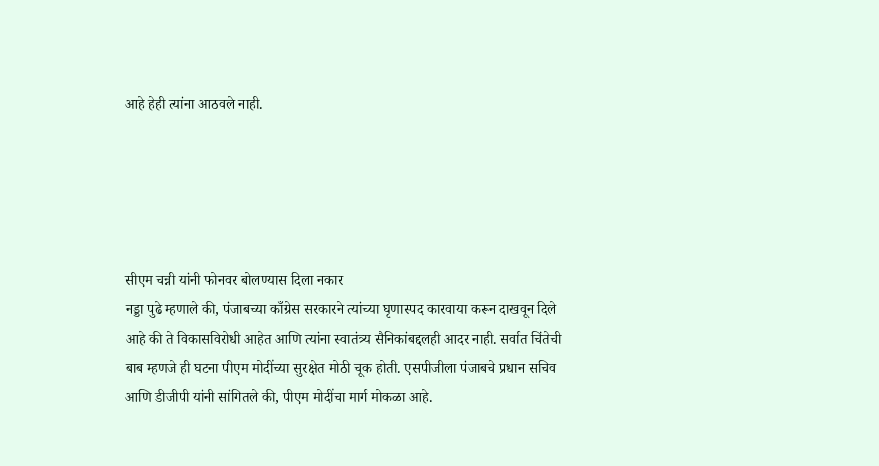आहे हेही त्यांना आठवले नाही.





सीएम चन्नी यांनी फोनवर बोलण्यास दिला नकार
नड्डा पुढे म्हणाले की, पंजाबच्या काँग्रेस सरकारने त्यांच्या घृणास्पद कारवाया करून दाखवून दिले आहे की ते विकासविरोधी आहेत आणि त्यांना स्वातंत्र्य सैनिकांबद्दलही आदर नाही. सर्वात चिंतेची बाब म्हणजे ही घटना पीएम मोदींच्या सुरक्षेत मोठी चूक होती. एसपीजीला पंजाबचे प्रधान सचिव आणि डीजीपी यांनी सांगितले की, पीएम मोदींचा मार्ग मोकळा आहे.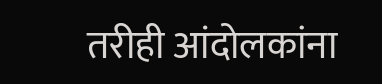तरीही आंदोलकांना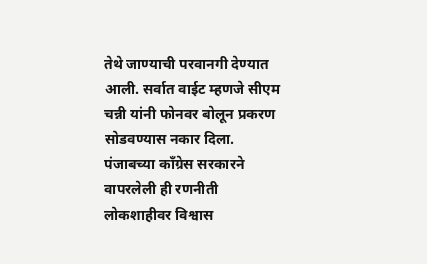तेथे जाण्याची परवानगी देण्यात आली. सर्वात वाईट म्हणजे सीएम चन्नी यांनी फोनवर बोलून प्रकरण सोडवण्यास नकार दिला. पंजाबच्या काँग्रेस सरकारने वापरलेली ही रणनीती लोकशाहीवर विश्वास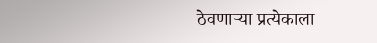ठेवणार्‍या प्रत्येकाला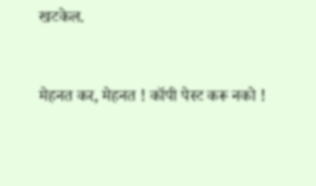खटकेल.


मेहनत कर, मेहनत ! कॉपी पेस्ट करू नको !